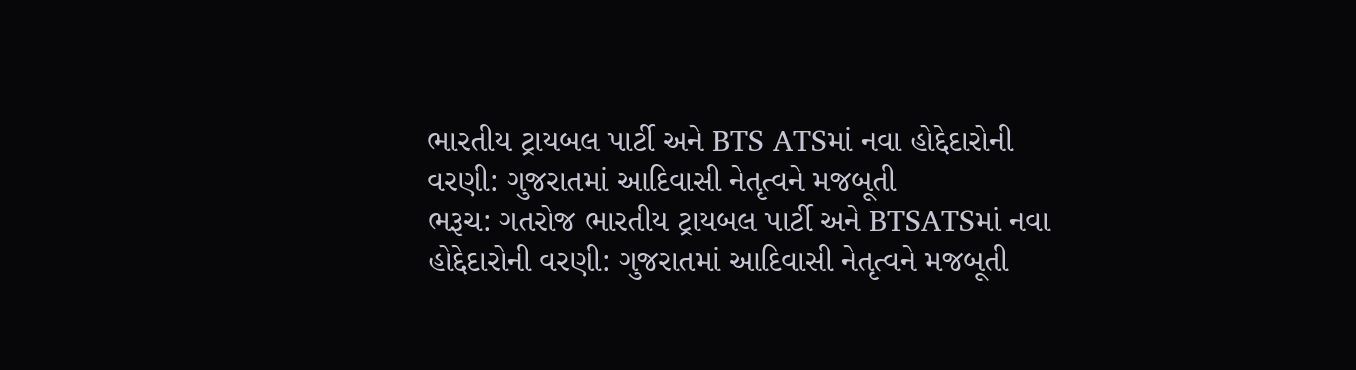ભારતીય ટ્રાયબલ પાર્ટી અને BTS ATSમાં નવા હોદ્દેદારોની વરણી: ગુજરાતમાં આદિવાસી નેતૃત્વને મજબૂતી
ભરૂચ: ગતરોજ ભારતીય ટ્રાયબલ પાર્ટી અને BTSATSમાં નવા હોદ્દેદારોની વરણી: ગુજરાતમાં આદિવાસી નેતૃત્વને મજબૂતી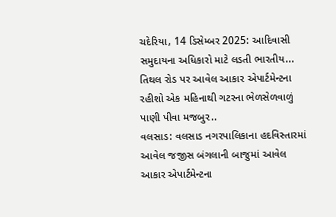ચદેરિયા, 14 ડિસેમ્બર 2025: આદિવાસી સમુદાયના અધિકારો માટે લડતી ભારતીય...
તિથલ રોડ પર આવેલ આકાર એપાર્ટમેન્ટના રહીશો એક મહિનાથી ગટરના ભેળસેળવાળું પાણી પીવા મજબુર..
વલસાડ: વલસાડ નગરપાલિકાના હદવિસ્તારમાં આવેલ જજીસ બંગલાની બાજુમાં આવેલ આકાર એપાર્ટમેન્ટના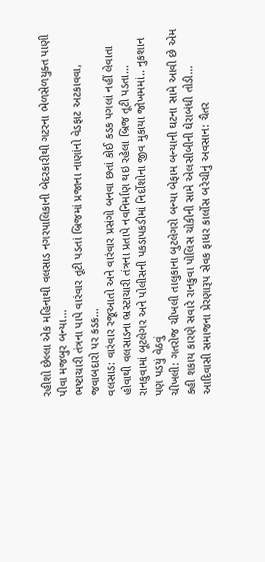રહીશો છેલ્લા એક મહિનાથી વલસાડ નગરપાલિકાની બેદરકારીથી ગટરના ભેળસેળયુક્ત પાણી પીવા મજબુર બન્યા...
ભષ્ટાચારી તંત્રના પાપે વારંવાર તૂટી પડતાં બ્રિજમાં પ્રજાના નાણાંનો વેડફાટ અટકાવવા, જવાબદારો પર કડક...
વલસાડ: વારંવાર રજૂઆતો અને વારંવાર પ્રસંગો બનવા છતાં કોઈ કડક પગલાં નહીં લેવાતા હોવાથી વલસાડના ભ્રસ્ટાચારી તંત્રના પ્રતાપે નવનિર્માણ થઇ રહેલા બ્રિજ તૂટી પડતા...
રાનકુવામાં બૂટલેગર અને પોલીસની પકડાપકડીમાં નિર્દોશોના જીવ મુકાયા જોખમમાં.. નુકશાન પણ પડયું વેઠવું
ચીખલી: ગતરોજ ચીખલી તાલુકાના બુટલેગરો બન્યા બેફામ બન્યાની ઘટના સામે આવી છે એમ કહી શકાય કારણે સવારે રાનકુવા પોલિસ ચોકીની સામે એલસીબીની ઘેરાબંધી તોડી...
આદિવાસી સમાજના પ્રેરણારૂપ સેવક ફાધર કાર્લોસ બરેચીનું અવસાન: ચૈતર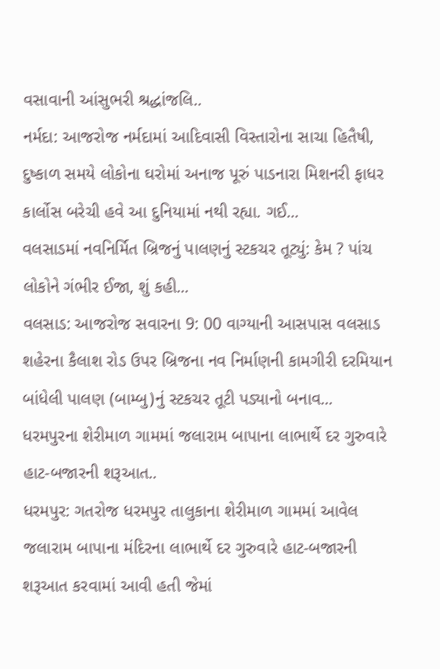વસાવાની આંસુભરી શ્રદ્ધાંજલિ..
નર્મદા: આજરોજ નર્મદામાં આદિવાસી વિસ્તારોના સાચા હિતૈષી, દુષ્કાળ સમયે લોકોના ઘરોમાં અનાજ પૂરું પાડનારા મિશનરી ફાધર કાર્લોસ બરેચી હવે આ દુનિયામાં નથી રહ્યા. ગઈ...
વલસાડમાં નવનિર્મિત બ્રિજનું પાલણનું સ્ટકચર તૂટ્યું: કેમ ? પાંચ લોકોને ગંભીર ઈજા, શું કહી...
વલસાડ: આજરોજ સવારના 9: 00 વાગ્યાની આસપાસ વલસાડ શહેરના કૈલાશ રોડ ઉપર બ્રિજના નવ નિર્માણની કામગીરી દરમિયાન બાંધેલી પાલણ (બામ્બુ)નું સ્ટકચર તૂટી પડ્યાનો બનાવ...
ધરમપુરના શેરીમાળ ગામમાં જલારામ બાપાના લાભાર્થે દર ગુરુવારે હાટ-બજારની શરૂઆત..
ધરમપુર: ગતરોજ ધરમપુર તાલુકાના શેરીમાળ ગામમાં આવેલ જલારામ બાપાના મંદિરના લાભાર્થે દર ગુરુવારે હાટ-બજારની શરૂઆત કરવામાં આવી હતી જેમાં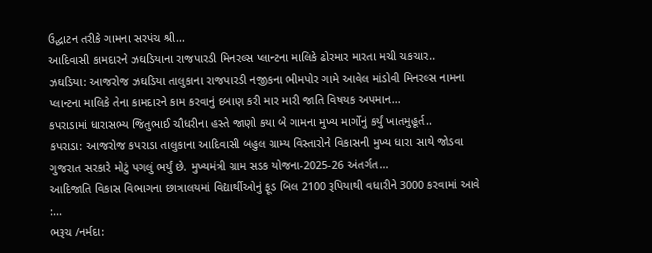ઉદ્ઘાટન તરીકે ગામના સરપંચ શ્રી...
આદિવાસી કામદારને ઝઘડિયાના રાજપારડી મિનરલ્સ પ્લાન્ટના માલિકે ઢોરમાર મારતા મચી ચકચાર..
ઝઘડિયા: આજરોજ ઝઘડિયા તાલુકાના રાજપારડી નજીકના ભીમપોર ગામે આવેલ માંડોવી મિનરલ્સ નામના પ્લાન્ટના માલિકે તેના કામદારને કામ કરવાનું દબાણ કરી માર મારી જાતિ વિષયક અપમાન...
કપરાડામાં ધારાસભ્ય જિતુભાઈ ચૌધરીના હસ્તે જાણો કયા બે ગામના મુખ્ય માર્ગોનું કર્યું ખાતમુહૂર્ત..
કપરાડા: આજરોજ કપરાડા તાલુકાના આદિવાસી બહુલ ગ્રામ્ય વિસ્તારોને વિકાસની મુખ્ય ધારા સાથે જોડવા ગુજરાત સરકારે મોટું પગલું ભર્યું છે. મુખ્યમંત્રી ગ્રામ સડક યોજના-2025-26 અંતર્ગત...
આદિજાતિ વિકાસ વિભાગના છાત્રાલયમાં વિદ્યાર્થીઓનું ફૂડ બિલ 2100 રૂપિયાથી વધારીને 3000 કરવામાં આવે :...
ભરૂચ /નર્મદા: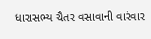ધારાસભ્ય ચૈતર વસાવાની વારંવાર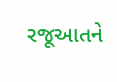રજૂઆતને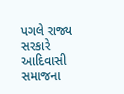પગલે રાજ્ય સરકારે આદિવાસી સમાજના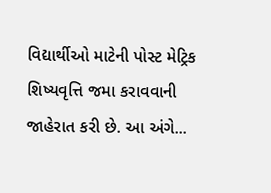વિદ્યાર્થીઓ માટેની પોસ્ટ મેટ્રિક શિષ્યવૃત્તિ જમા કરાવવાની જાહેરાત કરી છે. આ અંગે...